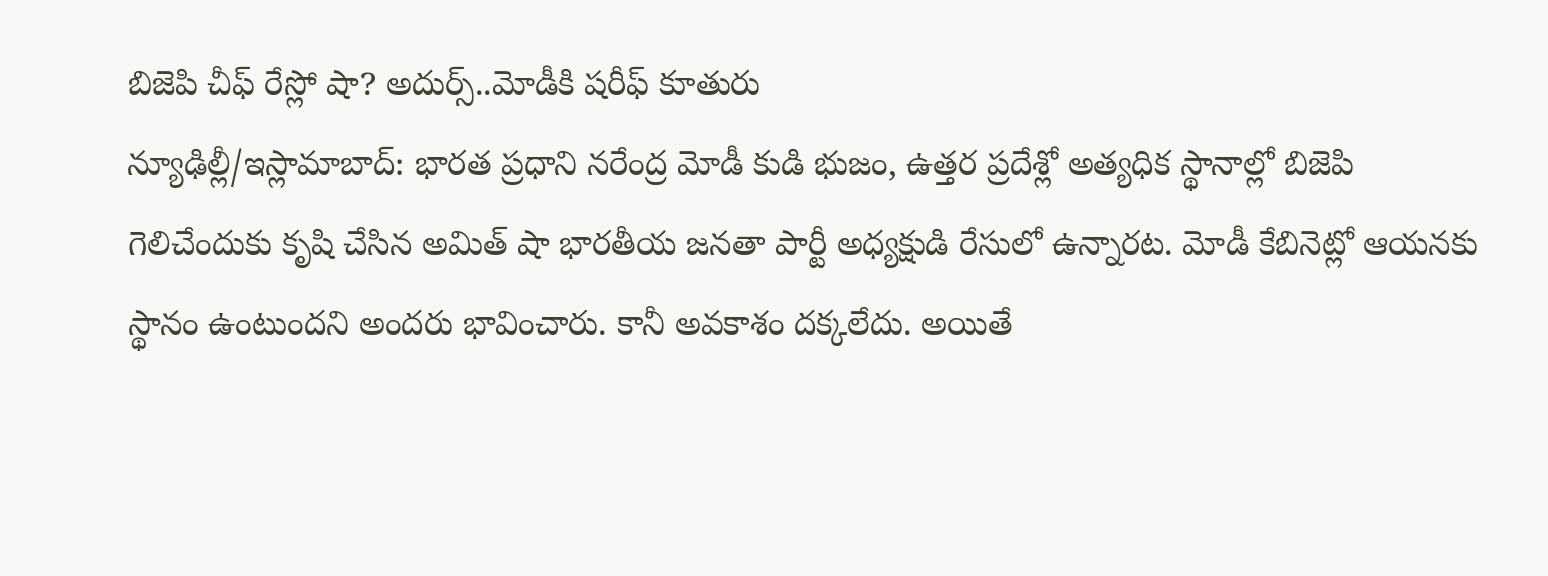బిజెపి చీఫ్ రేస్లో షా? అదుర్స్..మోడీకి షరీఫ్ కూతురు
న్యూఢిల్లీ/ఇస్లామాబాద్: భారత ప్రధాని నరేంద్ర మోడీ కుడి భుజం, ఉత్తర ప్రదేశ్లో అత్యధిక స్థానాల్లో బిజెపి గెలిచేందుకు కృషి చేసిన అమిత్ షా భారతీయ జనతా పార్టీ అధ్యక్షుడి రేసులో ఉన్నారట. మోడీ కేబినెట్లో ఆయనకు స్థానం ఉంటుందని అందరు భావించారు. కానీ అవకాశం దక్కలేదు. అయితే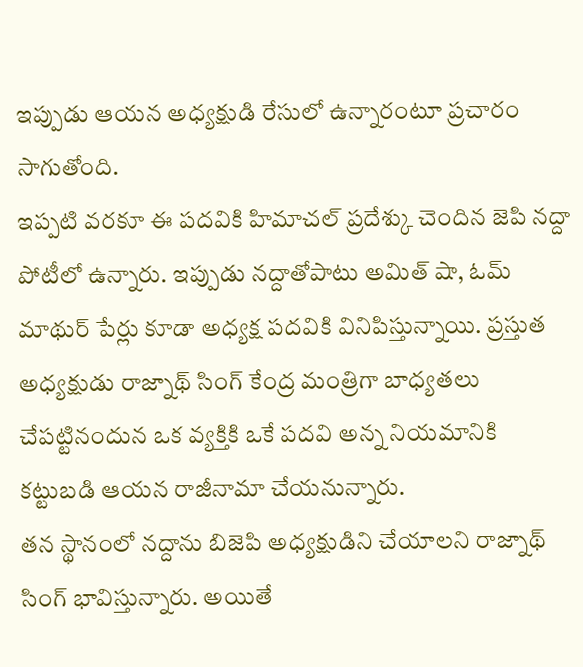ఇప్పుడు ఆయన అధ్యక్షుడి రేసులో ఉన్నారంటూ ప్రచారం సాగుతోంది.
ఇప్పటి వరకూ ఈ పదవికి హిమాచల్ ప్రదేశ్కు చెందిన జెపి నద్దా పోటీలో ఉన్నారు. ఇప్పుడు నద్దాతోపాటు అమిత్ షా, ఓమ్ మాథుర్ పేర్లు కూడా అధ్యక్ష పదవికి వినిపిస్తున్నాయి. ప్రస్తుత అధ్యక్షుడు రాజ్నాథ్ సింగ్ కేంద్ర మంత్రిగా బాధ్యతలు చేపట్టినందున ఒక వ్యక్తికి ఒకే పదవి అన్న నియమానికి కట్టుబడి ఆయన రాజీనామా చేయనున్నారు.
తన స్థానంలో నద్దాను బిజెపి అధ్యక్షుడిని చేయాలని రాజ్నాథ్ సింగ్ భావిస్తున్నారు. అయితే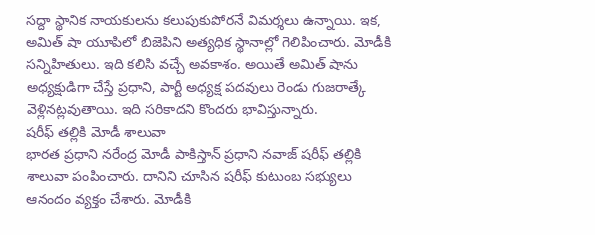సద్దా స్థానిక నాయకులను కలుపుకుపోరనే విమర్శలు ఉన్నాయి. ఇక, అమిత్ షా యూపిలో బిజెపిని అత్యధిక స్థానాల్లో గెలిపించారు. మోడీకి సన్నిహితులు. ఇది కలిసి వచ్చే అవకాశం. అయితే అమిత్ షాను అధ్యక్షుడిగా చేస్తే ప్రధాని, పార్టీ అధ్యక్ష పదవులు రెండు గుజరాత్కే వెళ్లినట్లవుతాయి. ఇది సరికాదని కొందరు భావిస్తున్నారు.
షరీఫ్ తల్లికి మోడీ శాలువా
భారత ప్రధాని నరేంద్ర మోడీ పాకిస్తాన్ ప్రధాని నవాజ్ షరీఫ్ తల్లికి శాలువా పంపించారు. దానిని చూసిన షరీఫ్ కుటుంబ సభ్యులు ఆనందం వ్యక్తం చేశారు. మోడీకి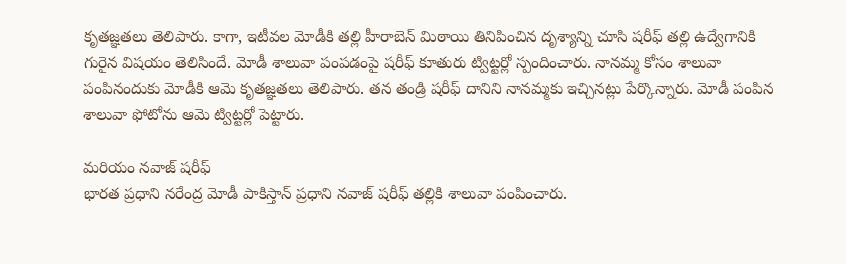కృతజ్ఞతలు తెలిపారు. కాగా, ఇటీవల మోడీకి తల్లి హీరాబెన్ మిఠాయి తినిపించిన దృశ్యాన్ని చూసి షరీఫ్ తల్లి ఉద్వేగానికి గురైన విషయం తెలిసిందే. మోడీ శాలువా పంపడంపై షరీఫ్ కూతురు ట్విట్టర్లో స్పందించారు. నానమ్మ కోసం శాలువా పంపినందుకు మోడీకి ఆమె కృతజ్ఞతలు తెలిపారు. తన తండ్రి షరీఫ్ దానిని నానమ్మకు ఇచ్చినట్లు పేర్కొన్నారు. మోడీ పంపిన శాలువా ఫోటోను ఆమె ట్విట్టర్లో పెట్టారు.

మరియం నవాజ్ షరీఫ్
భారత ప్రధాని నరేంద్ర మోడీ పాకిస్తాన్ ప్రధాని నవాజ్ షరీఫ్ తల్లికి శాలువా పంపించారు.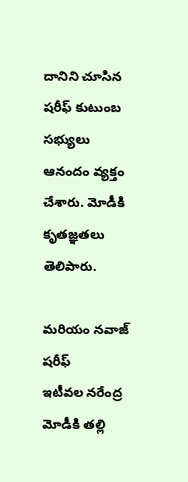దానిని చూసిన షరీఫ్ కుటుంబ సభ్యులు ఆనందం వ్యక్తం చేశారు. మోడీకి కృతజ్ఞతలు తెలిపారు.

మరియం నవాజ్ షరీఫ్
ఇటీవల నరేంద్ర మోడీకి తల్లి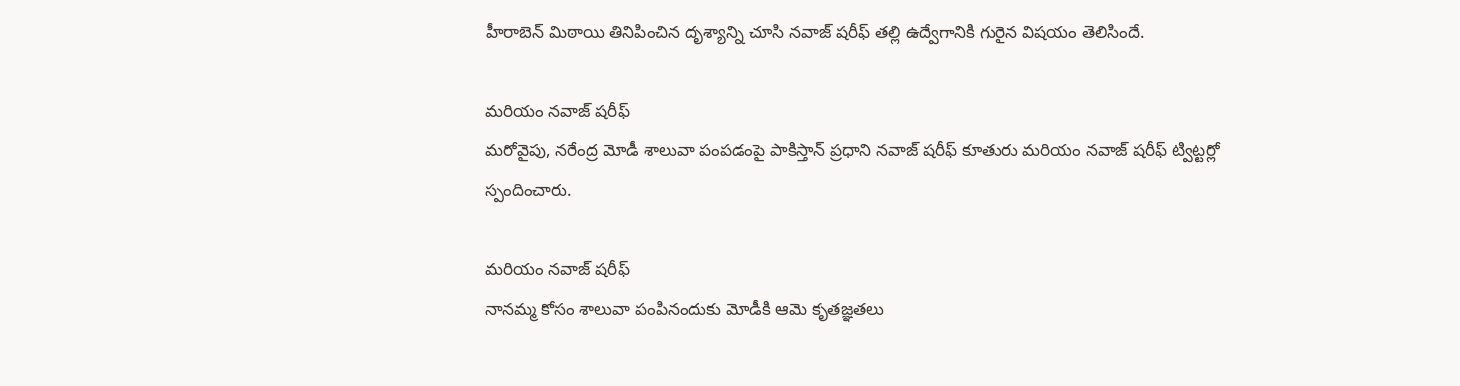హీరాబెన్ మిఠాయి తినిపించిన దృశ్యాన్ని చూసి నవాజ్ షరీఫ్ తల్లి ఉద్వేగానికి గురైన విషయం తెలిసిందే.

మరియం నవాజ్ షరీఫ్
మరోవైపు, నరేంద్ర మోడీ శాలువా పంపడంపై పాకిస్తాన్ ప్రధాని నవాజ్ షరీఫ్ కూతురు మరియం నవాజ్ షరీఫ్ ట్విట్టర్లో స్పందించారు.

మరియం నవాజ్ షరీఫ్
నానమ్మ కోసం శాలువా పంపినందుకు మోడీకి ఆమె కృతజ్ఞతలు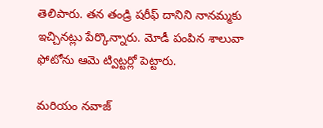తెలిపారు. తన తండ్రి షరీఫ్ దానిని నానమ్మకు ఇచ్చినట్లు పేర్కొన్నారు. మోడీ పంపిన శాలువా ఫోటోను ఆమె ట్విట్టర్లో పెట్టారు.

మరియం నవాజ్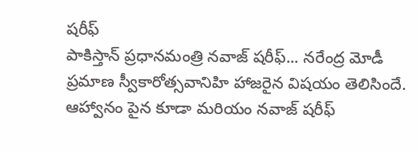షరీఫ్
పాకిస్తాన్ ప్రధానమంత్రి నవాజ్ షరీఫ్... నరేంద్ర మోడీ ప్రమాణ స్వీకారోత్సవానిహి హాజరైన విషయం తెలిసిందే. ఆహ్వానం పైన కూడా మరియం నవాజ్ షరీఫ్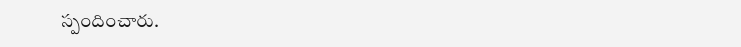స్పందించారు.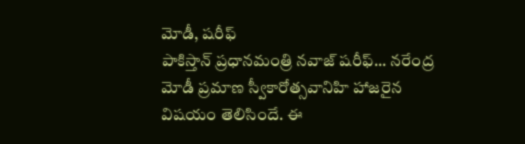మోడీ, షరీఫ్
పాకిస్తాన్ ప్రధానమంత్రి నవాజ్ షరీఫ్... నరేంద్ర మోడీ ప్రమాణ స్వీకారోత్సవానిహి హాజరైన విషయం తెలిసిందే. ఈ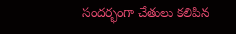సందర్భంగా చేతులు కలిపిన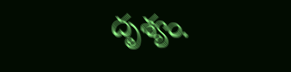దృశ్యం.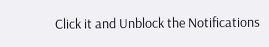Click it and Unblock the Notifications